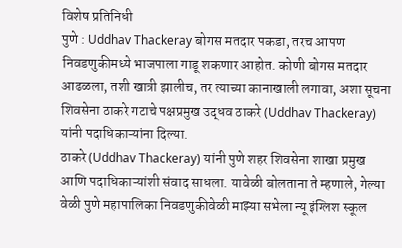विशेष प्रतिनिधी
पुणे : Uddhav Thackeray बोगस मतदार पकडा, तरच आपण निवडणुकीमध्ये भाजपाला गाडू शकणार आहोत. कोणी बोगस मतदार आढळला, तशी खात्री झालीच, तर त्याच्या कानाखाली लगावा, अशा सूचना शिवसेना ठाकरे गटाचे पक्षप्रमुख उद्धव ठाकरे (Uddhav Thackeray) यांनी पदाधिकाऱ्यांना दिल्या.
ठाकरे (Uddhav Thackeray) यांनी पुणे शहर शिवसेना शाखा प्रमुख आणि पदाधिकाऱ्यांशी संवाद साधला. यावेळी बोलताना ते म्हणाले, गेल्या वेळी पुणे महापालिका निवडणुकीवेळी माझ्या सभेला न्यू इंग्लिश स्कूल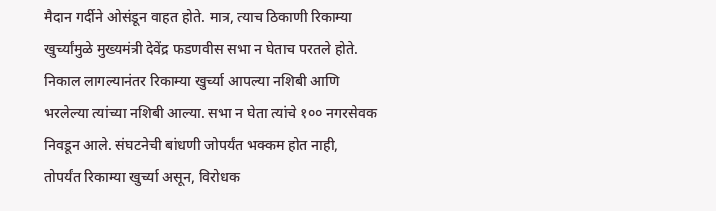मैदान गर्दीने ओसंडून वाहत होते. मात्र, त्याच ठिकाणी रिकाम्या खुर्च्यांमुळे मुख्यमंत्री देवेंद्र फडणवीस सभा न घेताच परतले होते. निकाल लागल्यानंतर रिकाम्या खुर्च्या आपल्या नशिबी आणि भरलेल्या त्यांच्या नशिबी आल्या. सभा न घेता त्यांचे १०० नगरसेवक निवडून आले. संघटनेची बांधणी जोपर्यंत भक्कम होत नाही, तोपर्यंत रिकाम्या खुर्च्या असून, विरोधक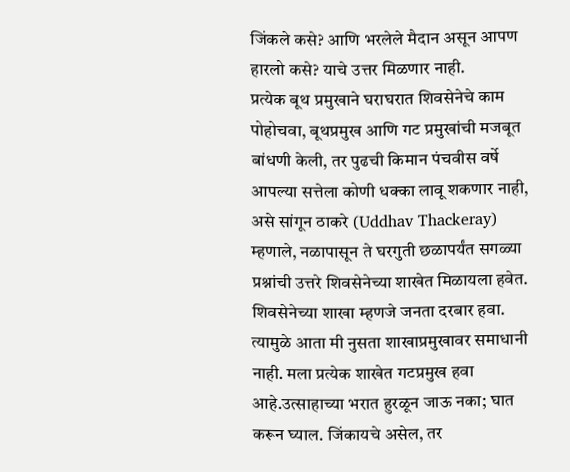जिंकले कसे? आणि भरलेले मैदान असून आपण हारलो कसे? याचे उत्तर मिळणार नाही.
प्रत्येक बूथ प्रमुखाने घराघरात शिवसेनेचे काम पोहोचवा, बूथप्रमुख आणि गट प्रमुखांची मजबूत बांधणी केली, तर पुढची किमान पंचवीस वर्षे आपल्या सत्तेला कोणी धक्का लावू शकणार नाही, असे सांगून ठाकरे (Uddhav Thackeray) म्हणाले, नळापासून ते घरगुती छळापर्यंत सगळ्या प्रश्नांची उत्तरे शिवसेनेच्या शाखेत मिळायला हवेत. शिवसेनेच्या शाखा म्हणजे जनता दरबार हवा. त्यामुळे आता मी नुसता शाखाप्रमुखावर समाधानी नाही. मला प्रत्येक शाखेत गटप्रमुख हवा आहे.उत्साहाच्या भरात हुरळून जाऊ नका; घात करून घ्याल. जिंकायचे असेल, तर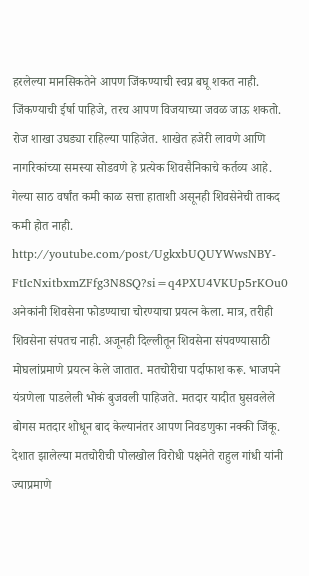हरलेल्या मानसिकतेने आपण जिंकण्याची स्वप्न बघू शकत नाही. जिंकण्याची ईर्षा पाहिजे, तरच आपण विजयाच्या जवळ जाऊ शकतो. रोज शाखा उघड्या राहिल्या पाहिजेत. शाखेत हजेरी लावणे आणि नागरिकांच्या समस्या सोडवणे हे प्रत्येक शिवसैनिकाचे कर्तव्य आहे. गेल्या साठ वर्षांत कमी काळ सत्ता हाताशी असूनही शिवसेनेची ताकद कमी होत नाही.
http://youtube.com/post/UgkxbUQUYWwsNBY-FtIcNxitbxmZFfg3N8SQ?si=q4PXU4VKUp5rKOu0
अनेकांनी शिवसेना फोडण्याचा चोरण्याचा प्रयत्न केला. मात्र, तरीही शिवसेना संपतच नाही. अजूनही दिल्लीतून शिवसेना संपवण्यासाठी मोघलांप्रमाणे प्रयत्न केले जातात. मतचोरीचा पर्दाफाश करू. भाजपने यंत्रणेला पाडलेली भोकं बुजवली पाहिजते. मतदार यादीत घुसवलेले बोगस मतदार शोधून बाद केल्यानंतर आपण निवडणुका नक्की जिंकू. देशात झालेल्या मतचोरीची पोलखोल विरोधी पक्षनेते राहुल गांधी यांनी ज्याप्रमाणे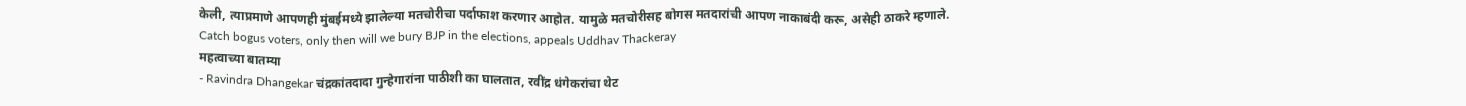केली, त्याप्रमाणे आपणही मुंबईमध्ये झालेल्या मतचोरीचा पर्दाफाश करणार आहोत. यामुळे मतचोरीसह बोगस मतदारांची आपण नाकाबंदी करू, असेही ठाकरे म्हणाले.
Catch bogus voters, only then will we bury BJP in the elections, appeals Uddhav Thackeray
महत्वाच्या बातम्या
- Ravindra Dhangekar चंद्रकांतदादा गुन्हेगारांना पाठीशी का घालतात, रवींद्र धंगेकरांचा थेट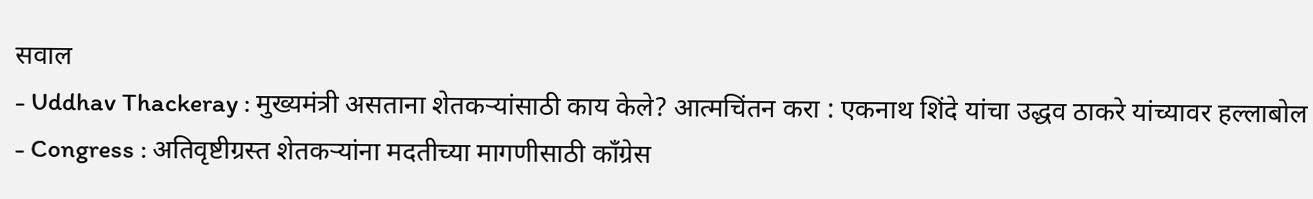सवाल
- Uddhav Thackeray : मुख्यमंत्री असताना शेतकऱ्यांसाठी काय केले? आत्मचिंतन करा : एकनाथ शिंदे यांचा उद्धव ठाकरे यांच्यावर हल्लाबोल
- Congress : अतिवृष्टीग्रस्त शेतकऱ्यांना मदतीच्या मागणीसाठी काँग्रेस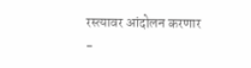रस्त्यावर आंदोलन करणार
-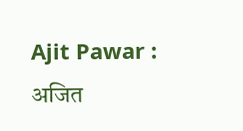Ajit Pawar : अजित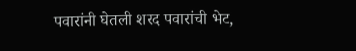पवारांनी घेतली शरद पवारांची भेट,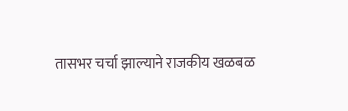तासभर चर्चा झाल्याने राजकीय खळबळ